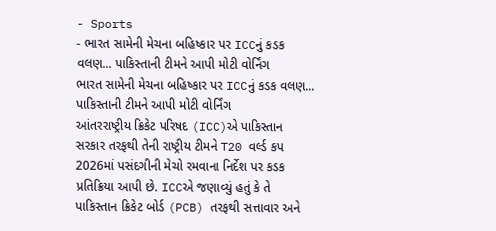- Sports
- ભારત સામેની મેચના બહિષ્કાર પર ICCનું કડક વલણ... પાકિસ્તાની ટીમને આપી મોટી વોર્નિંગ
ભારત સામેની મેચના બહિષ્કાર પર ICCનું કડક વલણ... પાકિસ્તાની ટીમને આપી મોટી વોર્નિંગ
આંતરરાષ્ટ્રીય ક્રિકેટ પરિષદ (ICC)એ પાકિસ્તાન સરકાર તરફથી તેની રાષ્ટ્રીય ટીમને T20 વર્લ્ડ કપ 2026માં પસંદગીની મેચો રમવાના નિર્દેશ પર કડક પ્રતિક્રિયા આપી છે. ICCએ જણાવ્યું હતું કે તે પાકિસ્તાન ક્રિકેટ બોર્ડ (PCB) તરફથી સત્તાવાર અને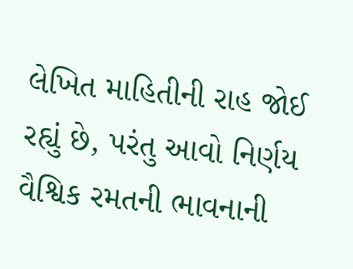લેખિત માહિતીની રાહ જોઈ રહ્યું છે, પરંતુ આવો નિર્ણય વૈશ્વિક રમતની ભાવનાની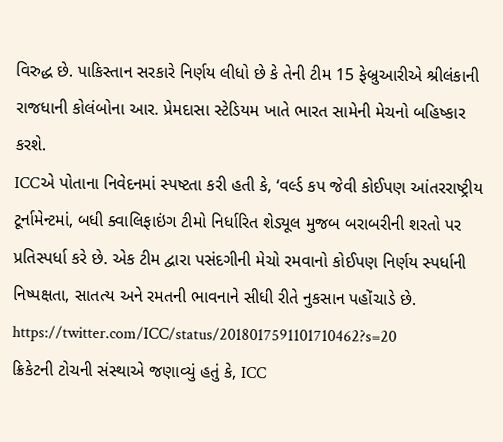વિરુદ્ધ છે. પાકિસ્તાન સરકારે નિર્ણય લીધો છે કે તેની ટીમ 15 ફેબ્રુઆરીએ શ્રીલંકાની રાજધાની કોલંબોના આર. પ્રેમદાસા સ્ટેડિયમ ખાતે ભારત સામેની મેચનો બહિષ્કાર કરશે.
ICCએ પોતાના નિવેદનમાં સ્પષ્ટતા કરી હતી કે, ‘વર્લ્ડ કપ જેવી કોઈપણ આંતરરાષ્ટ્રીય ટૂર્નામેન્ટમાં, બધી ક્વાલિફાઇંગ ટીમો નિર્ધારિત શેડ્યૂલ મુજબ બરાબરીની શરતો પર પ્રતિસ્પર્ધા કરે છે. એક ટીમ દ્વારા પસંદગીની મેચો રમવાનો કોઈપણ નિર્ણય સ્પર્ધાની નિષ્પક્ષતા, સાતત્ય અને રમતની ભાવનાને સીધી રીતે નુકસાન પહોંચાડે છે.
https://twitter.com/ICC/status/2018017591101710462?s=20
ક્રિકેટની ટોચની સંસ્થાએ જણાવ્યું હતું કે, ICC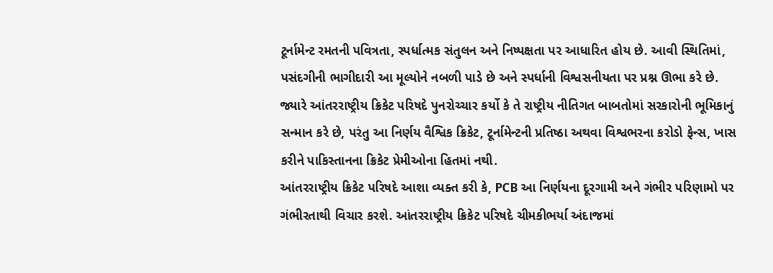ટૂર્નામેન્ટ રમતની પવિત્રતા, સ્પર્ધાત્મક સંતુલન અને નિષ્પક્ષતા પર આધારિત હોય છે. આવી સ્થિતિમાં, પસંદગીની ભાગીદારી આ મૂલ્યોને નબળી પાડે છે અને સ્પર્ધાની વિશ્વસનીયતા પર પ્રશ્ન ઊભા કરે છે. જ્યારે આંતરરાષ્ટ્રીય ક્રિકેટ પરિષદે પુનરોચ્ચાર કર્યો કે તે રાષ્ટ્રીય નીતિગત બાબતોમાં સરકારોની ભૂમિકાનું સન્માન કરે છે, પરંતુ આ નિર્ણય વૈશ્વિક ક્રિકેટ, ટૂર્નામેન્ટની પ્રતિષ્ઠા અથવા વિશ્વભરના કરોડો ફેન્સ, ખાસ કરીને પાકિસ્તાનના ક્રિકેટ પ્રેમીઓના હિતમાં નથી.
આંતરરાષ્ટ્રીય ક્રિકેટ પરિષદે આશા વ્યક્ત કરી કે, PCB આ નિર્ણયના દૂરગામી અને ગંભીર પરિણામો પર ગંભીરતાથી વિચાર કરશે. આંતરરાષ્ટ્રીય ક્રિકેટ પરિષદે ચીમકીભર્યા અંદાજમાં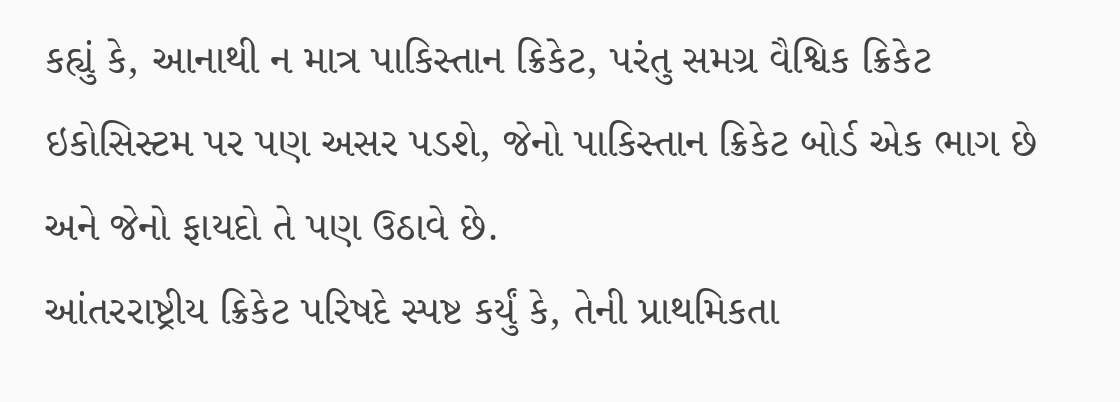કહ્યું કે, આનાથી ન માત્ર પાકિસ્તાન ક્રિકેટ, પરંતુ સમગ્ર વૈશ્વિક ક્રિકેટ ઇકોસિસ્ટમ પર પણ અસર પડશે, જેનો પાકિસ્તાન ક્રિકેટ બોર્ડ એક ભાગ છે અને જેનો ફાયદો તે પણ ઉઠાવે છે.
આંતરરાષ્ટ્રીય ક્રિકેટ પરિષદે સ્પષ્ટ કર્યું કે, તેની પ્રાથમિકતા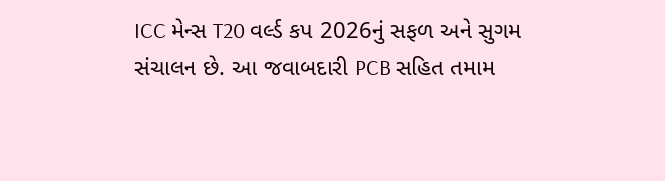ICC મેન્સ T20 વર્લ્ડ કપ 2026નું સફળ અને સુગમ સંચાલન છે. આ જવાબદારી PCB સહિત તમામ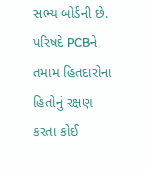સભ્ય બોર્ડની છે. પરિષદે PCBને તમામ હિતદારોના હિતોનું રક્ષણ કરતા કોઈ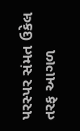પરસ્પર સંમત ઉકેલ તરફ આગળ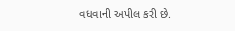વધવાની અપીલ કરી છે.